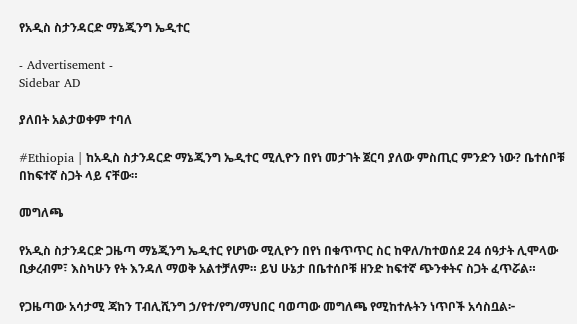የአዲስ ስታንዳርድ ማኔጂንግ ኤዲተር

- Advertisement -
Sidebar AD

ያለበት አልታወቀም ተባለ

#Ethiopia | ከአዲስ ስታንዳርድ ማኔጂንግ ኤዲተር ሚሊዮን በየነ መታገት ጀርባ ያለው ምስጢር ምንድን ነው? ቤተሰቦቹ በከፍተኛ ስጋት ላይ ናቸው።

መግለጫ

የአዲስ ስታንዳርድ ጋዜጣ ማኔጂንግ ኤዲተር የሆነው ሚሊዮን በየነ በቁጥጥር ስር ከዋለ/ከተወሰደ 24 ሰዓታት ሊሞላው ቢቃረብም፣ እስካሁን የት እንዳለ ማወቅ አልተቻለም። ይህ ሁኔታ በቤተሰቦቹ ዘንድ ከፍተኛ ጭንቀትና ስጋት ፈጥሯል።

የጋዜጣው አሳታሚ ጃከን ፐብሊሺንግ ኃ/የተ/የግ/ማህበር ባወጣው መግለጫ የሚከተሉትን ነጥቦች አሳስቧል፦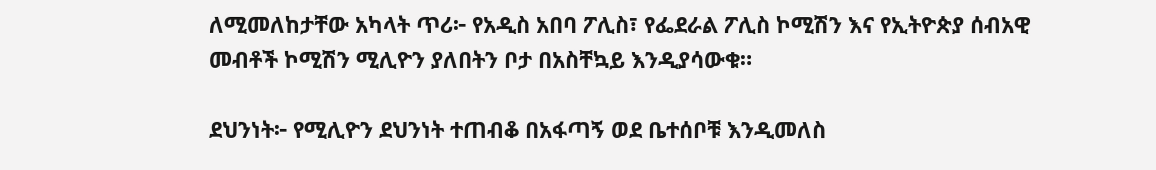ለሚመለከታቸው አካላት ጥሪ፦ የአዲስ አበባ ፖሊስ፣ የፌደራል ፖሊስ ኮሚሽን እና የኢትዮጵያ ሰብአዊ መብቶች ኮሚሽን ሚሊዮን ያለበትን ቦታ በአስቸኳይ እንዲያሳውቁ።

ደህንነት፦ የሚሊዮን ደህንነት ተጠብቆ በአፋጣኝ ወደ ቤተሰቦቹ እንዲመለስ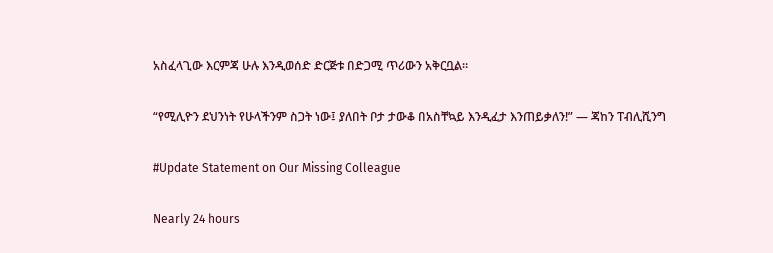አስፈላጊው እርምጃ ሁሉ እንዲወሰድ ድርጅቱ በድጋሚ ጥሪውን አቅርቧል።

“የሚሊዮን ደህንነት የሁላችንም ስጋት ነው፤ ያለበት ቦታ ታውቆ በአስቸኳይ እንዲፈታ እንጠይቃለን!” — ጃከን ፐብሊሺንግ

#Update Statement on Our Missing Colleague

Nearly 24 hours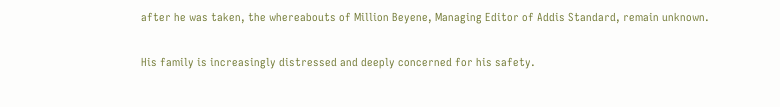after he was taken, the whereabouts of Million Beyene, Managing Editor of Addis Standard, remain unknown.

His family is increasingly distressed and deeply concerned for his safety.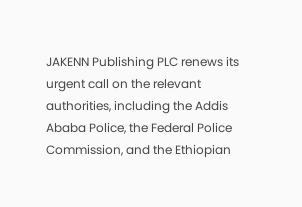JAKENN Publishing PLC renews its urgent call on the relevant authorities, including the Addis Ababa Police, the Federal Police Commission, and the Ethiopian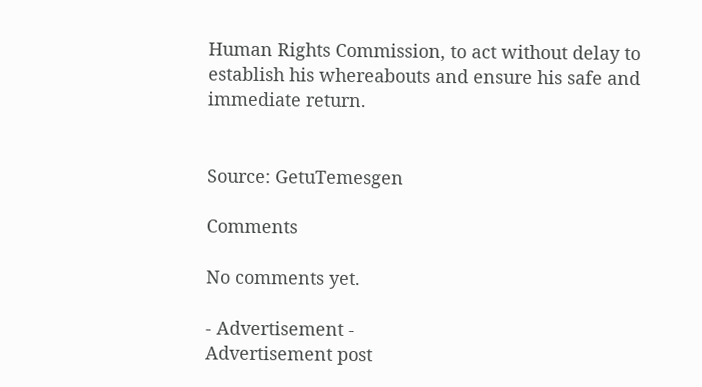Human Rights Commission, to act without delay to establish his whereabouts and ensure his safe and immediate return.


Source: GetuTemesgen

Comments

No comments yet.

- Advertisement -
Advertisement post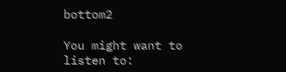bottom2

You might want to listen to: